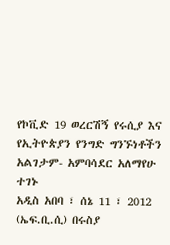የኮቪድ 19 ወረርሽኝ የሩሲያ እና የኢትዮጵያን የንግድ ግንኙነቶችን አልገታም- አምባሳደር አለማየሁ ተገኑ
አዲስ አበባ ፣ ሰኔ 11 ፣ 2012 (ኤፍ.ቢ.ሲ) በሩስያ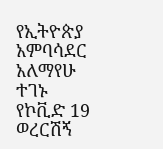የኢትዮጵያ አምባሳደር አለማየሁ ተገኑ የኮቪድ 19 ወረርሽኝ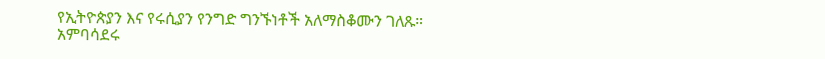የኢትዮጵያን እና የሩሲያን የንግድ ግንኙነቶች አለማስቆሙን ገለጹ።
አምባሳደሩ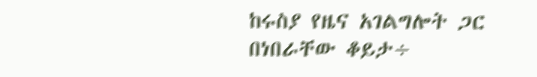ከሩስያ የዜና አገልግሎት ጋር በነበራቸው ቆይታ÷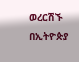ወረርሽኙ በኢትዮጵያ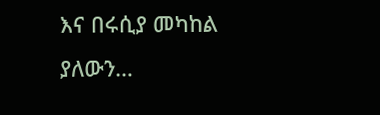እና በሩሲያ መካከል ያለውን…